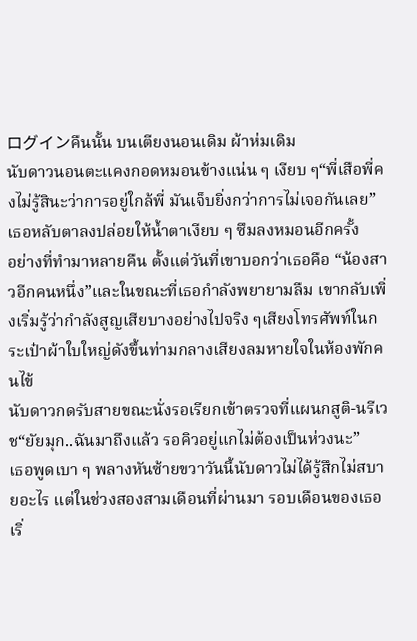ログインคืนนั้น บนเตียงนอนเดิม ผ้าห่มเดิม
นับดาวนอนตะแคงกอดหมอนข้างแน่น ๆ เงียบ ๆ“พี่เสือพี่คงไม่รู้สินะว่าการอยู่ใกล้พี่ มันเจ็บยิ่งกว่าการไม่เจอกันเลย”
เธอหลับตาลงปล่อยให้น้ำตาเงียบ ๆ ซึมลงหมอนอีกครั้ง
อย่างที่ทำมาหลายคืน ตั้งแต่วันที่เขาบอกว่าเธอคือ “น้องสาวอีกคนหนึ่ง”และในขณะที่เธอกำลังพยายามลืม เขากลับเพิ่งเริ่มรู้ว่ากำลังสูญเสียบางอย่างไปจริง ๆเสียงโทรศัพท์ในกระเป๋าผ้าใบใหญ่ดังขึ้นท่ามกลางเสียงลมหายใจในห้องพักคนไข้
นับดาวกดรับสายขณะนั่งรอเรียกเข้าตรวจที่แผนกสูติ-นรีเวช“ยัยมุก..ฉันมาถึงแล้ว รอคิวอยู่แกไม่ต้องเป็นห่วงนะ”
เธอพูดเบา ๆ พลางหันซ้ายขวาวันนี้นับดาวไม่ได้รู้สึกไม่สบายอะไร แต่ในช่วงสองสามเดือนที่ผ่านมา รอบเดือนของเธอเริ่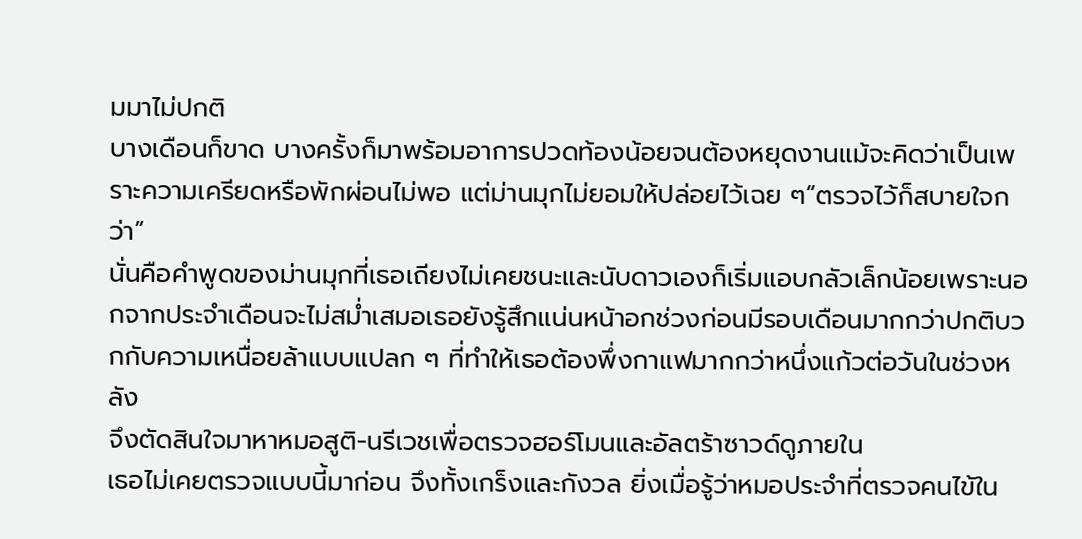มมาไม่ปกติ
บางเดือนก็ขาด บางครั้งก็มาพร้อมอาการปวดท้องน้อยจนต้องหยุดงานแม้จะคิดว่าเป็นเพราะความเครียดหรือพักผ่อนไม่พอ แต่ม่านมุกไม่ยอมให้ปล่อยไว้เฉย ๆ“ตรวจไว้ก็สบายใจกว่า”
นั่นคือคำพูดของม่านมุกที่เธอเถียงไม่เคยชนะและนับดาวเองก็เริ่มแอบกลัวเล็กน้อยเพราะนอกจากประจำเดือนจะไม่สม่ำเสมอเธอยังรู้สึกแน่นหน้าอกช่วงก่อนมีรอบเดือนมากกว่าปกติบวกกับความเหนื่อยล้าแบบแปลก ๆ ที่ทำให้เธอต้องพึ่งกาแฟมากกว่าหนึ่งแก้วต่อวันในช่วงหลัง
จึงตัดสินใจมาหาหมอสูติ-นรีเวชเพื่อตรวจฮอร์โมนและอัลตร้าซาวด์ดูภายใน
เธอไม่เคยตรวจแบบนี้มาก่อน จึงทั้งเกร็งและกังวล ยิ่งเมื่อรู้ว่าหมอประจำที่ตรวจคนไข้ใน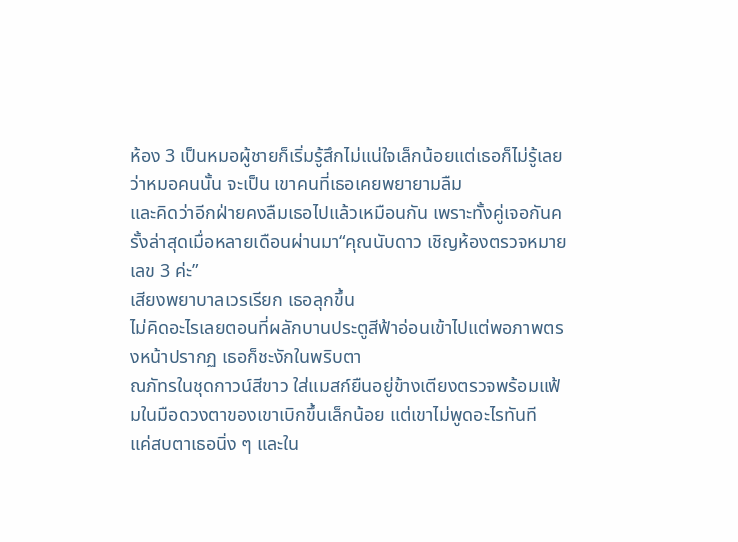ห้อง 3 เป็นหมอผู้ชายก็เริ่มรู้สึกไม่แน่ใจเล็กน้อยแต่เธอก็ไม่รู้เลยว่าหมอคนนั้น จะเป็น เขาคนที่เธอเคยพยายามลืม
และคิดว่าอีกฝ่ายคงลืมเธอไปแล้วเหมือนกัน เพราะทั้งคู่เจอกันครั้งล่าสุดเมื่อหลายเดือนผ่านมา“คุณนับดาว เชิญห้องตรวจหมายเลข 3 ค่ะ”
เสียงพยาบาลเวรเรียก เธอลุกขึ้น
ไม่คิดอะไรเลยตอนที่ผลักบานประตูสีฟ้าอ่อนเข้าไปแต่พอภาพตรงหน้าปรากฏ เธอก็ชะงักในพริบตา
ณภัทรในชุดกาวน์สีขาว ใส่แมสก์ยืนอยู่ข้างเตียงตรวจพร้อมแฟ้มในมือดวงตาของเขาเบิกขึ้นเล็กน้อย แต่เขาไม่พูดอะไรทันที
แค่สบตาเธอนิ่ง ๆ และใน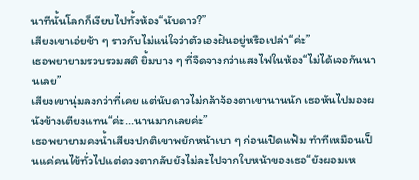นาทีนั้นโลกก็เงียบไปทั้งห้อง“นับดาว?”
เสียงเขาเอ่ยช้า ๆ ราวกับไม่แน่ใจว่าตัวเองฝันอยู่หรือเปล่า“ค่ะ”
เธอพยายามรวบรวมสติ ยิ้มบาง ๆ ที่จืดจางกว่าแสงไฟในห้อง“ไม่ได้เจอกันนานเลย”
เสียงเขานุ่มลงกว่าที่เคย แต่นับดาวไม่กล้าจ้องตาเขานานนัก เธอหันไปมองผนังข้างเตียงแทน“ค่ะ...นานมากเลยค่ะ”
เธอพยายามคงน้ำเสียงปกติเขาพยักหน้าเบา ๆ ก่อนเปิดแฟ้ม ทำทีเหมือนเป็นแค่คนไข้ทั่วไปแต่ดวงตากลับยังไม่ละไปจากใบหน้าของเธอ“ยังผอมเห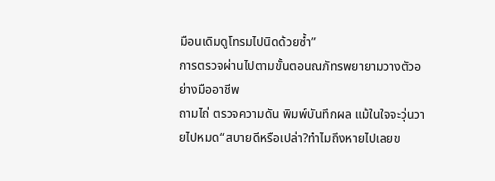มือนเดิมดูโทรมไปนิดด้วยซ้ำ”
การตรวจผ่านไปตามขั้นตอนณภัทรพยายามวางตัวอย่างมืออาชีพ
ถามไถ่ ตรวจความดัน พิมพ์บันทึกผล แม้ในใจจะวุ่นวายไปหมด“สบายดีหรือเปล่า?ทำไมถึงหายไปเลยข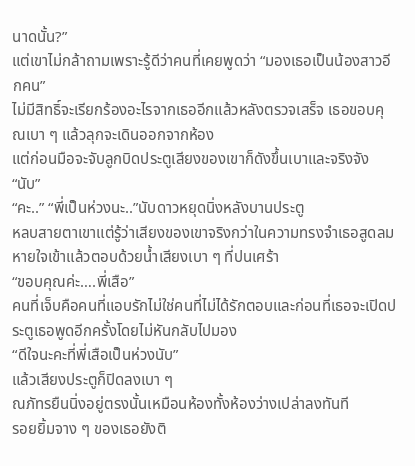นาดนั้น?”
แต่เขาไม่กล้าถามเพราะรู้ดีว่าคนที่เคยพูดว่า “มองเธอเป็นน้องสาวอีกคน”
ไม่มีสิทธิ์จะเรียกร้องอะไรจากเธออีกแล้วหลังตรวจเสร็จ เธอขอบคุณเบา ๆ แล้วลุกจะเดินออกจากห้อง
แต่ก่อนมือจะจับลูกบิดประตูเสียงของเขาก็ดังขึ้นเบาและจริงจัง
“นับ”
“คะ..” “พี่เป็นห่วงนะ..”นับดาวหยุดนิ่งหลังบานประตู
หลบสายตาเขาแต่รู้ว่าเสียงของเขาจริงกว่าในความทรงจำเธอสูดลมหายใจเข้าแล้วตอบด้วยน้ำเสียงเบา ๆ ที่ปนเศร้า
“ขอบคุณค่ะ….พี่เสือ”
คนที่เจ็บคือคนที่แอบรักไม่ใช่คนที่ไม่ได้รักตอบและก่อนที่เธอจะเปิดประตูเธอพูดอีกครั้งโดยไม่หันกลับไปมอง
“ดีใจนะคะที่พี่เสือเป็นห่วงนับ”
แล้วเสียงประตูก็ปิดลงเบา ๆ
ณภัทรยืนนิ่งอยู่ตรงนั้นเหมือนห้องทั้งห้องว่างเปล่าลงทันที
รอยยิ้มจาง ๆ ของเธอยังติ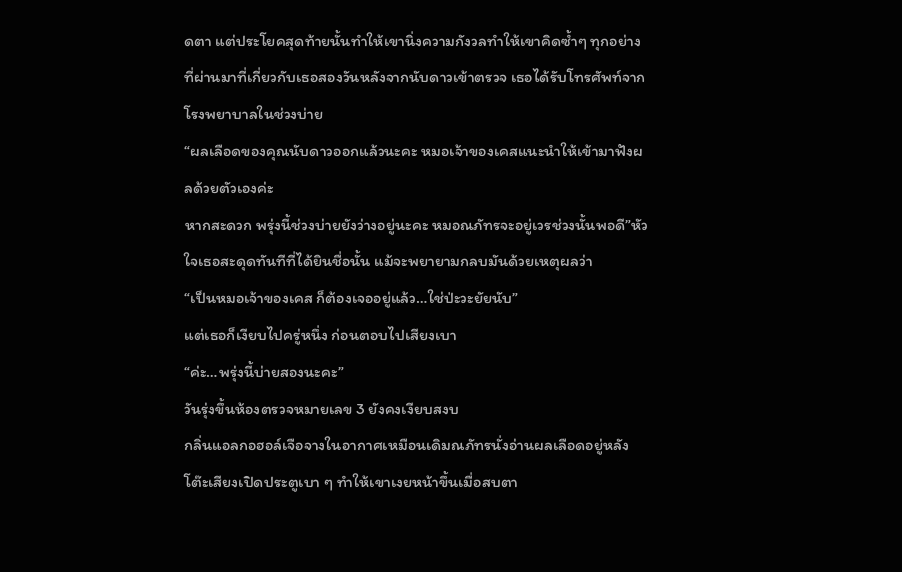ดตา แต่ประโยคสุดท้ายนั้นทำให้เขานิ่งความกังวลทำให้เขาคิดซ้ำๆ ทุกอย่างที่ผ่านมาที่เกี่ยวกับเธอสองวันหลังจากนับดาวเข้าตรวจ เธอได้รับโทรศัพท์จากโรงพยาบาลในช่วงบ่าย
“ผลเลือดของคุณนับดาวออกแล้วนะคะ หมอเจ้าของเคสแนะนำให้เข้ามาฟังผลด้วยตัวเองค่ะ
หากสะดวก พรุ่งนี้ช่วงบ่ายยังว่างอยู่นะคะ หมอณภัทรจะอยู่เวรช่วงนั้นพอดี”หัวใจเธอสะดุดทันทีที่ได้ยินชื่อนั้น แม้จะพยายามกลบมันด้วยเหตุผลว่า
“เป็นหมอเจ้าของเคส ก็ต้องเจออยู่แล้ว…ใช่ป่ะวะยัยนับ”
แต่เธอก็เงียบไปครู่หนึ่ง ก่อนตอบไปเสียงเบา
“ค่ะ…พรุ่งนี้บ่ายสองนะคะ”
วันรุ่งขึ้นห้องตรวจหมายเลข 3 ยังคงเงียบสงบ
กลิ่นแอลกอฮอล์เจือจางในอากาศเหมือนเดิมณภัทรนั่งอ่านผลเลือดอยู่หลังโต๊ะเสียงเปิดประตูเบา ๆ ทำให้เขาเงยหน้าขึ้นเมื่อสบตา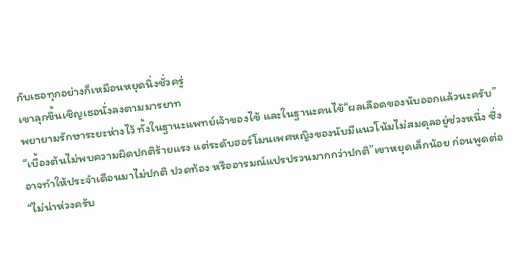กับเธอทุกอย่างก็เหมือนหยุดนิ่งชั่วครู่
เขาลุกขึ้นเชิญเธอนั่งลงตามมารยาท
พยายามรักษาระยะห่างไว้ ทั้งในฐานะแพทย์เจ้าของไข้ และในฐานะคนไข้“ผลเลือดของนับออกแล้วนะครับ”
“เบื้องต้นไม่พบความผิดปกติร้ายแรง แต่ระดับฮอร์โมนเพศหญิงของนับมีแนวโน้มไม่สมดุลอยู่ช่วงหนึ่ง ซึ่งอาจทำให้ประจำเดือนมาไม่ปกติ ปวดท้อง หรืออารมณ์แปรปรวนมากกว่าปกติ”เขาหยุดเล็กน้อย ก่อนพูดต่อ
“ไม่น่าห่วงครับ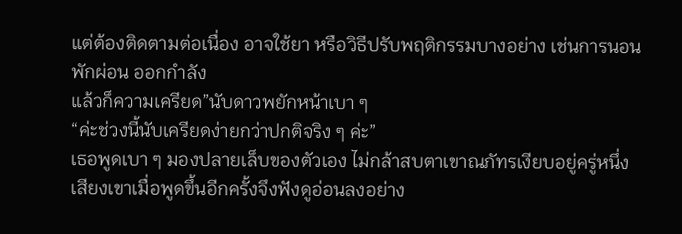แต่ต้องติดตามต่อเนื่อง อาจใช้ยา หรือวิธีปรับพฤติกรรมบางอย่าง เช่นการนอน พักผ่อน ออกกำลัง
แล้วก็ความเครียด”นับดาวพยักหน้าเบา ๆ
“ค่ะช่วงนี้นับเครียดง่ายกว่าปกติจริง ๆ ค่ะ”
เธอพูดเบา ๆ มองปลายเล็บของตัวเอง ไม่กล้าสบตาเขาณภัทรเงียบอยู่ครู่หนึ่งเสียงเขาเมื่อพูดขึ้นอีกครั้งจึงฟังดูอ่อนลงอย่าง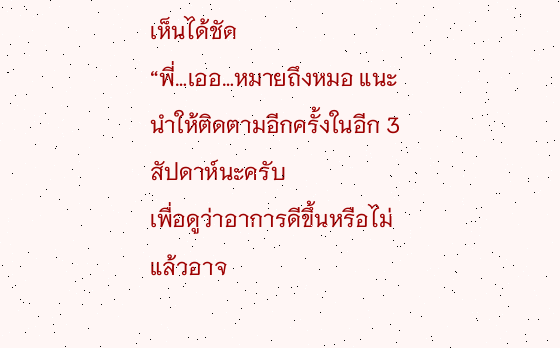เห็นได้ชัด
“พี่…เออ…หมายถึงหมอ แนะนำให้ติดตามอีกครั้งในอีก 3 สัปดาห์นะครับ
เพื่อดูว่าอาการดีขึ้นหรือไม่ แล้วอาจ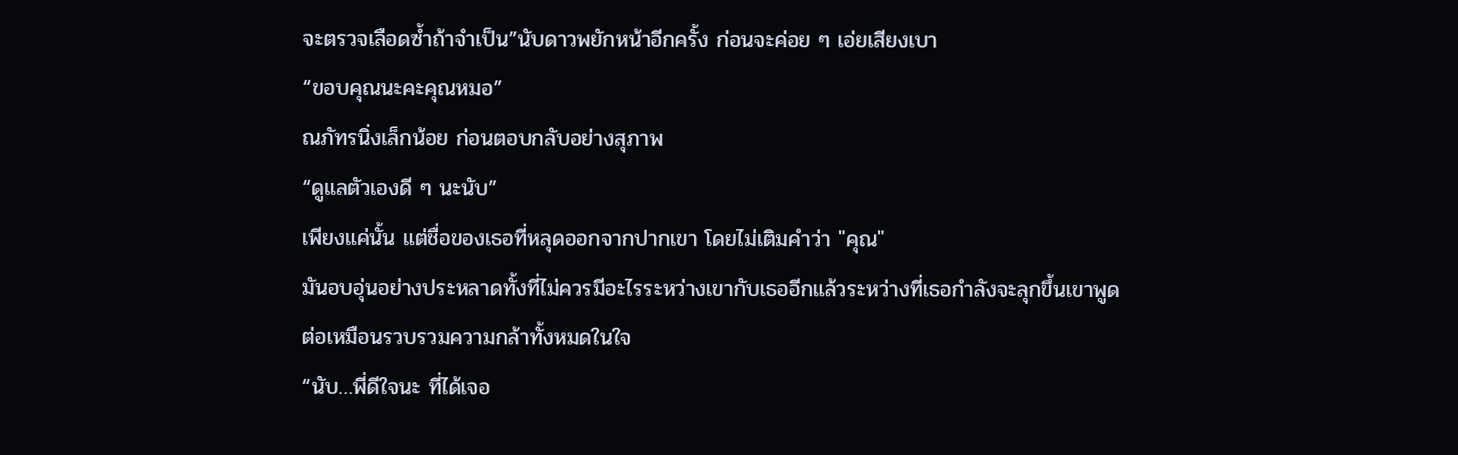จะตรวจเลือดซ้ำถ้าจำเป็น”นับดาวพยักหน้าอีกครั้ง ก่อนจะค่อย ๆ เอ่ยเสียงเบา
“ขอบคุณนะคะคุณหมอ”
ณภัทรนิ่งเล็กน้อย ก่อนตอบกลับอย่างสุภาพ
“ดูแลตัวเองดี ๆ นะนับ”
เพียงแค่นั้น แต่ชื่อของเธอที่หลุดออกจากปากเขา โดยไม่เติมคำว่า "คุณ"
มันอบอุ่นอย่างประหลาดทั้งที่ไม่ควรมีอะไรระหว่างเขากับเธออีกแล้วระหว่างที่เธอกำลังจะลุกขึ้นเขาพูดต่อเหมือนรวบรวมความกล้าทั้งหมดในใจ
“นับ…พี่ดีใจนะ ที่ได้เจอ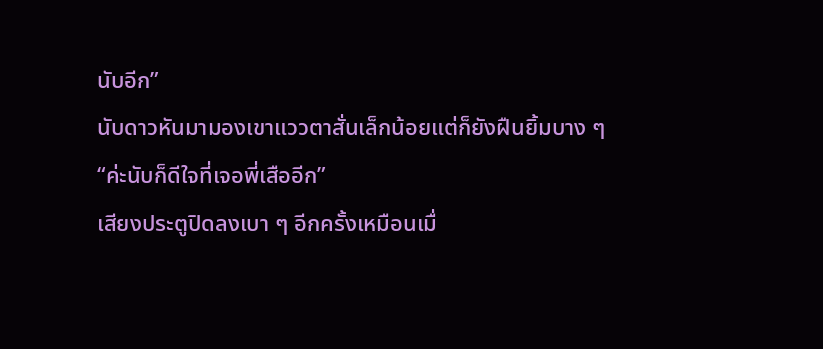นับอีก”
นับดาวหันมามองเขาแววตาสั่นเล็กน้อยแต่ก็ยังฝืนยิ้มบาง ๆ
“ค่ะนับก็ดีใจที่เจอพี่เสืออีก”
เสียงประตูปิดลงเบา ๆ อีกครั้งเหมือนเมื่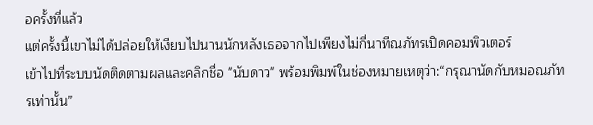อครั้งที่แล้ว
แต่ครั้งนี้เขาไม่ได้ปล่อยให้เงียบไปนานนักหลังเธอจากไปเพียงไม่กี่นาทีณภัทรเปิดคอมพิวเตอร์
เข้าไปที่ระบบนัดติดตามผลและคลิกชื่อ "นับดาว" พร้อมพิมพ์ในช่องหมายเหตุว่า:“กรุณานัดกับหมอณภัทรเท่านั้น”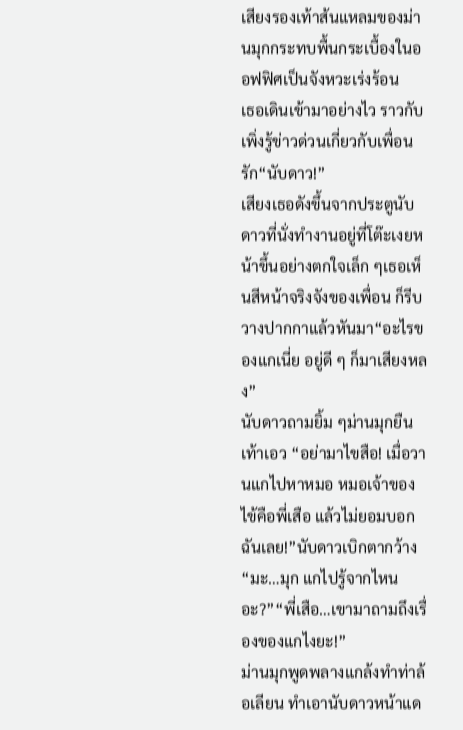เสียงรองเท้าส้นแหลมของม่านมุกกระทบพื้นกระเบื้องในออฟฟิศเป็นจังหวะเร่งร้อน
เธอเดินเข้ามาอย่างไว ราวกับเพิ่งรู้ข่าวด่วนเกี่ยวกับเพื่อนรัก“นับดาว!”
เสียงเธอดังขึ้นจากประตูนับดาวที่นั่งทำงานอยู่ที่โต๊ะเงยหน้าขึ้นอย่างตกใจเล็ก ๆเธอเห็นสีหน้าจริงจังของเพื่อน ก็รีบวางปากกาแล้วหันมา“อะไรของแกเนี่ย อยู่ดี ๆ ก็มาเสียงหลง”
นับดาวถามยิ้ม ๆม่านมุกยืนเท้าเอว “อย่ามาไขสือ! เมื่อวานแกไปหาหมอ หมอเจ้าของไข้คือพี่เสือ แล้วไม่ยอมบอกฉันเลย!”นับดาวเบิกตากว้าง
“มะ…มุก แกไปรู้จากไหนอะ?”“พี่เสือ…เขามาถามถึงเรื่องของแกไงยะ!”
ม่านมุกพูดพลางแกล้งทำท่าล้อเลียน ทำเอานับดาวหน้าแด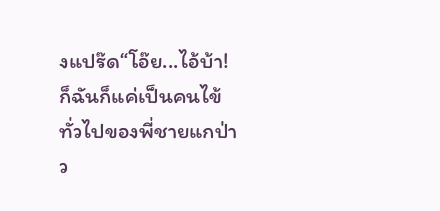งแปร๊ด“โอ๊ย...ไอ้บ้า! ก็ฉันก็แค่เป็นคนไข้ทั่วไปของพี่ชายแกป่าว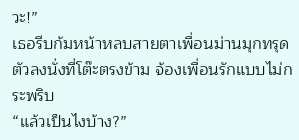วะ!”
เธอรีบก้มหน้าหลบสายตาเพื่อนม่านมุกทรุดตัวลงนั่งที่โต๊ะตรงข้าม จ้องเพื่อนรักแบบไม่กระพริบ
“แล้วเป็นไงบ้าง?”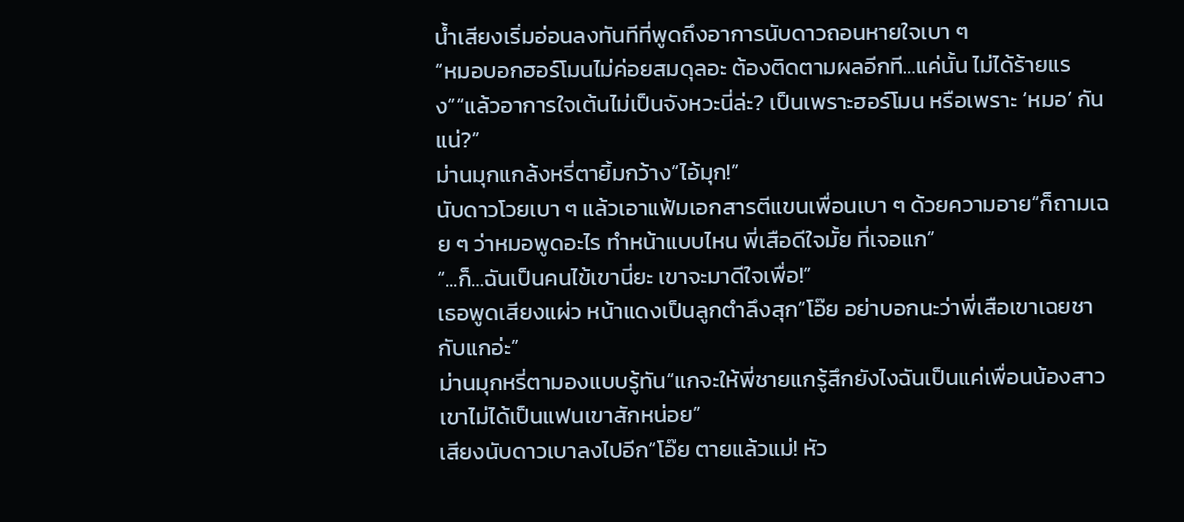น้ำเสียงเริ่มอ่อนลงทันทีที่พูดถึงอาการนับดาวถอนหายใจเบา ๆ
“หมอบอกฮอร์โมนไม่ค่อยสมดุลอะ ต้องติดตามผลอีกที…แค่นั้น ไม่ได้ร้ายแรง”“แล้วอาการใจเต้นไม่เป็นจังหวะนี่ล่ะ? เป็นเพราะฮอร์โมน หรือเพราะ ‘หมอ’ กันแน่?”
ม่านมุกแกล้งหรี่ตายิ้มกว้าง“ไอ้มุก!”
นับดาวโวยเบา ๆ แล้วเอาแฟ้มเอกสารตีแขนเพื่อนเบา ๆ ด้วยความอาย“ก็ถามเฉย ๆ ว่าหมอพูดอะไร ทำหน้าแบบไหน พี่เสือดีใจมั้ย ที่เจอแก”
“...ก็…ฉันเป็นคนไข้เขานี่ยะ เขาจะมาดีใจเพื่อ!”
เธอพูดเสียงแผ่ว หน้าแดงเป็นลูกตำลึงสุก“โอ๊ย อย่าบอกนะว่าพี่เสือเขาเฉยชากับแกอ่ะ”
ม่านมุกหรี่ตามองแบบรู้ทัน“แกจะให้พี่ชายแกรู้สึกยังไงฉันเป็นแค่เพื่อนน้องสาวเขาไม่ได้เป็นแฟนเขาสักหน่อย”
เสียงนับดาวเบาลงไปอีก“โอ๊ย ตายแล้วแม่! หัว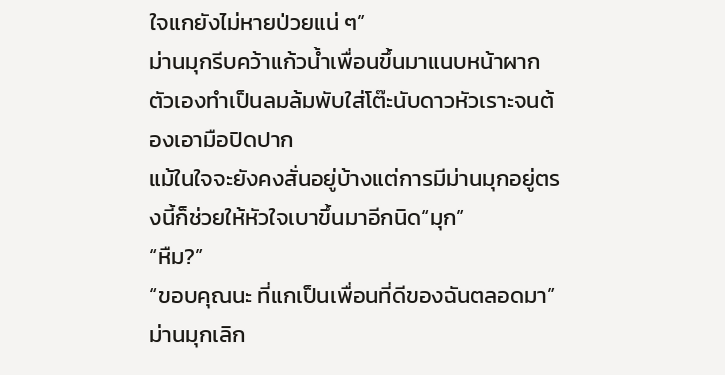ใจแกยังไม่หายป่วยแน่ ๆ”
ม่านมุกรีบคว้าแก้วน้ำเพื่อนขึ้นมาแนบหน้าผากตัวเองทำเป็นลมล้มพับใส่โต๊ะนับดาวหัวเราะจนต้องเอามือปิดปาก
แม้ในใจจะยังคงสั่นอยู่บ้างแต่การมีม่านมุกอยู่ตรงนี้ก็ช่วยให้หัวใจเบาขึ้นมาอีกนิด“มุก”
“หืม?”
“ขอบคุณนะ ที่แกเป็นเพื่อนที่ดีของฉันตลอดมา”
ม่านมุกเลิก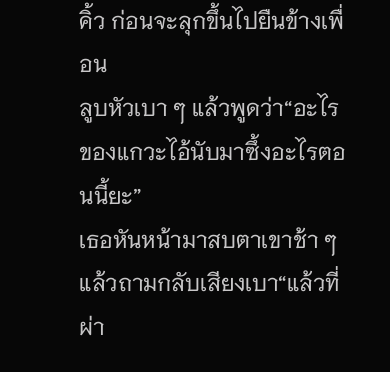คิ้ว ก่อนจะลุกขึ้นไปยืนข้างเพื่อน
ลูบหัวเบา ๆ แล้วพูดว่า“อะไรของแกวะไอ้นับมาซึ้งอะไรตอนนี้ยะ”
เธอหันหน้ามาสบตาเขาช้า ๆ แล้วถามกลับเสียงเบา“แล้วที่ผ่า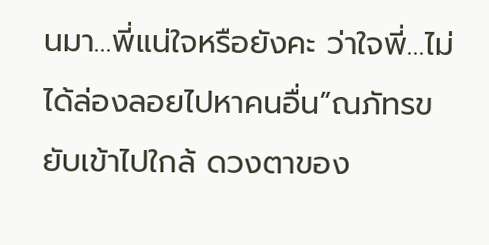นมา…พี่แน่ใจหรือยังคะ ว่าใจพี่…ไม่ได้ล่องลอยไปหาคนอื่น”ณภัทรขยับเข้าไปใกล้ ดวงตาของ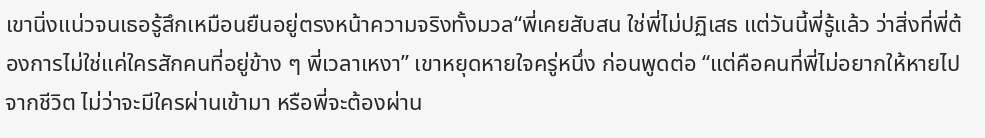เขานิ่งแน่วจนเธอรู้สึกเหมือนยืนอยู่ตรงหน้าความจริงทั้งมวล“พี่เคยสับสน ใช่พี่ไม่ปฏิเสธ แต่วันนี้พี่รู้แล้ว ว่าสิ่งที่พี่ต้องการไม่ใช่แค่ใครสักคนที่อยู่ข้าง ๆ พี่เวลาเหงา” เขาหยุดหายใจครู่หนึ่ง ก่อนพูดต่อ “แต่คือคนที่พี่ไม่อยากให้หายไปจากชีวิต ไม่ว่าจะมีใครผ่านเข้ามา หรือพี่จะต้องผ่าน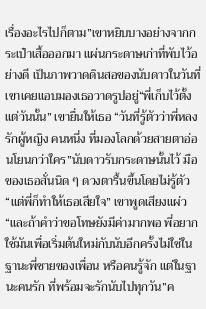เรื่องอะไรไปก็ตาม”เขาหยิบบางอย่างจากกระเป๋าเสื้อออกมา แผ่นกระดาษเก่าที่พับไว้อย่างดี เป็นภาพวาดดินสอของนับดาวในวันที่เขาเคยแอบมองเธอวาดรูปอยู่“พี่เก็บไว้ตั้งแต่วันนั้น” เขายื่นให้เธอ “วันที่รู้ตัวว่าพี่หลงรักผู้หญิง คนหนึ่ง ที่มองโลกด้วยสายตาอ่อนโยนกว่าใคร”นับดาวรับกระดาษนั้นไว้ มือของเธอสั่นนิด ๆ ดวงตารื้นขึ้นโดยไม่รู้ตัว“แต่พี่ก็ทำให้เธอเสียใจ” เขาพูดเสียงแผ่ว “และถ้าคำว่าขอโทษยังมีค่ามากพอ พี่อยากใช้มันเพื่อเริ่มต้นใหม่กับนับอีกครั้งไม่ใช่ในฐานะพี่ชายของเพื่อน หรือคนรู้จัก แต่ในฐานะคนรัก ที่พร้อมจะรักนับไปทุกวัน”ค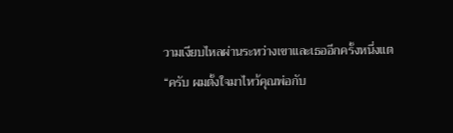วามเงียบไหลผ่านระหว่างเขาและเธออีกครั้งหนึ่งแต
“ครับ ผมตั้งใจมาไหว้คุณพ่อกับ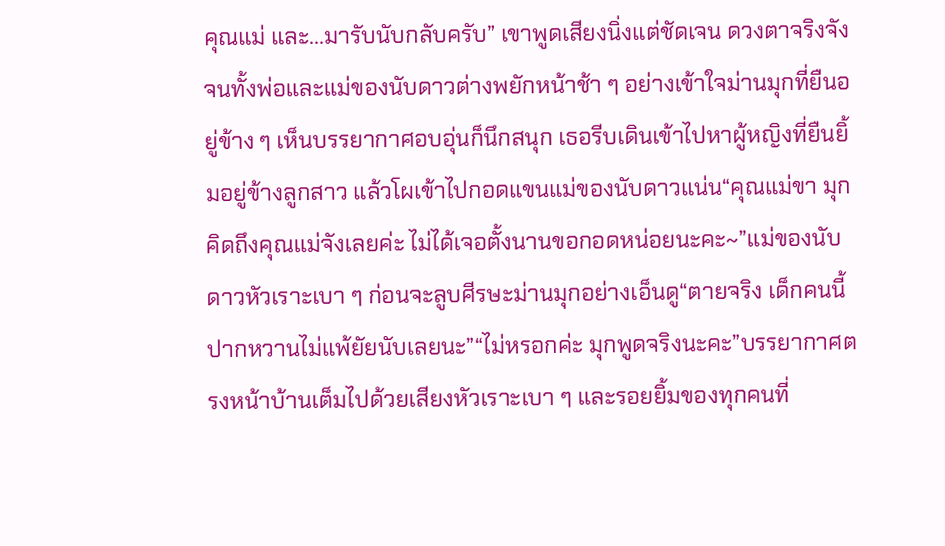คุณแม่ และ...มารับนับกลับครับ” เขาพูดเสียงนิ่งแต่ชัดเจน ดวงตาจริงจังจนทั้งพ่อและแม่ของนับดาวต่างพยักหน้าช้า ๆ อย่างเข้าใจม่านมุกที่ยืนอยู่ข้าง ๆ เห็นบรรยากาศอบอุ่นก็นึกสนุก เธอรีบเดินเข้าไปหาผู้หญิงที่ยืนยิ้มอยู่ข้างลูกสาว แล้วโผเข้าไปกอดแขนแม่ของนับดาวแน่น“คุณแม่ขา มุกคิดถึงคุณแม่จังเลยค่ะ ไม่ได้เจอตั้งนานขอกอดหน่อยนะคะ~”แม่ของนับดาวหัวเราะเบา ๆ ก่อนจะลูบศีรษะม่านมุกอย่างเอ็นดู“ตายจริง เด็กคนนี้ ปากหวานไม่แพ้ยัยนับเลยนะ”“ไม่หรอกค่ะ มุกพูดจริงนะคะ”บรรยากาศตรงหน้าบ้านเต็มไปด้วยเสียงหัวเราะเบา ๆ และรอยยิ้มของทุกคนที่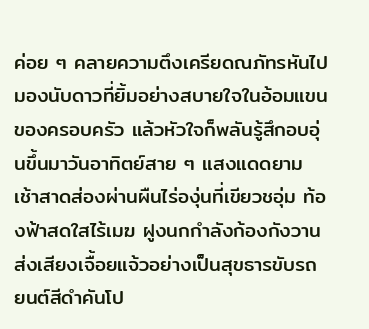ค่อย ๆ คลายความตึงเครียดณภัทรหันไปมองนับดาวที่ยิ้มอย่างสบายใจในอ้อมแขนของครอบครัว แล้วหัวใจก็พลันรู้สึกอบอุ่นขึ้นมาวันอาทิตย์สาย ๆ แสงแดดยามเช้าสาดส่องผ่านผืนไร่องุ่นที่เขียวชอุ่ม ท้องฟ้าสดใสไร้เมฆ ฝูงนกกำลังก้องกังวานส่งเสียงเจื้อยแจ้วอย่างเป็นสุขธารขับรถยนต์สีดำคันโป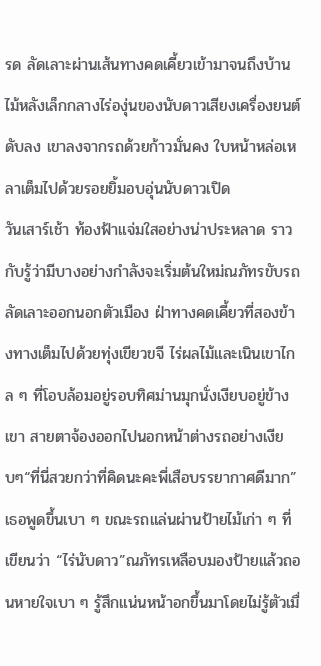รด ลัดเลาะผ่านเส้นทางคดเคี้ยวเข้ามาจนถึงบ้านไม้หลังเล็กกลางไร่องุ่นของนับดาวเสียงเครื่องยนต์ดับลง เขาลงจากรถด้วยก้าวมั่นคง ใบหน้าหล่อเหลาเต็มไปด้วยรอยยิ้มอบอุ่นนับดาวเปิด
วันเสาร์เช้า ท้องฟ้าแจ่มใสอย่างน่าประหลาด ราวกับรู้ว่ามีบางอย่างกำลังจะเริ่มต้นใหม่ณภัทรขับรถลัดเลาะออกนอกตัวเมือง ฝ่าทางคดเคี้ยวที่สองข้างทางเต็มไปด้วยทุ่งเขียวขจี ไร่ผลไม้และเนินเขาไกล ๆ ที่โอบล้อมอยู่รอบทิศม่านมุกนั่งเงียบอยู่ข้างเขา สายตาจ้องออกไปนอกหน้าต่างรถอย่างเงียบๆ“ที่นี่สวยกว่าที่คิดนะคะพี่เสือบรรยากาศดีมาก” เธอพูดขึ้นเบา ๆ ขณะรถแล่นผ่านป้ายไม้เก่า ๆ ที่เขียนว่า “ไร่นับดาว”ณภัทรเหลือบมองป้ายแล้วถอนหายใจเบา ๆ รู้สึกแน่นหน้าอกขึ้นมาโดยไม่รู้ตัวเมื่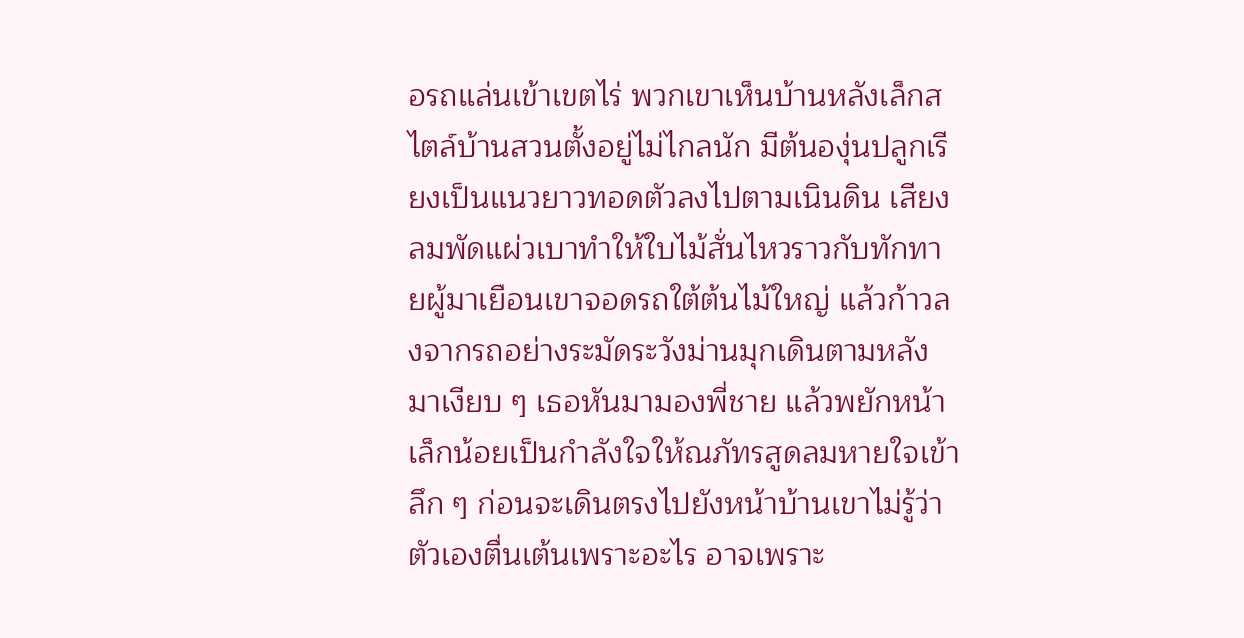อรถแล่นเข้าเขตไร่ พวกเขาเห็นบ้านหลังเล็กสไตล์บ้านสวนตั้งอยู่ไม่ไกลนัก มีต้นองุ่นปลูกเรียงเป็นแนวยาวทอดตัวลงไปตามเนินดิน เสียงลมพัดแผ่วเบาทำให้ใบไม้สั่นไหวราวกับทักทายผู้มาเยือนเขาจอดรถใต้ต้นไม้ใหญ่ แล้วก้าวลงจากรถอย่างระมัดระวังม่านมุกเดินตามหลังมาเงียบ ๆ เธอหันมามองพี่ชาย แล้วพยักหน้าเล็กน้อยเป็นกำลังใจให้ณภัทรสูดลมหายใจเข้าลึก ๆ ก่อนจะเดินตรงไปยังหน้าบ้านเขาไม่รู้ว่าตัวเองตื่นเต้นเพราะอะไร อาจเพราะ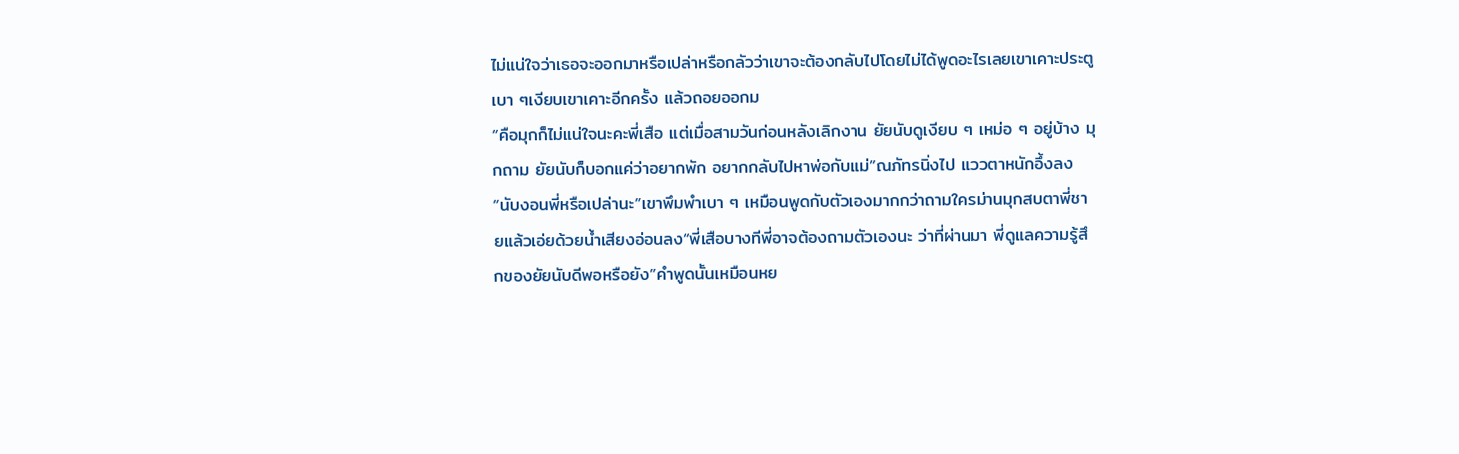ไม่แน่ใจว่าเธอจะออกมาหรือเปล่าหรือกลัวว่าเขาจะต้องกลับไปโดยไม่ได้พูดอะไรเลยเขาเคาะประตูเบา ๆเงียบเขาเคาะอีกครั้ง แล้วถอยออกม
“คือมุกก็ไม่แน่ใจนะคะพี่เสือ แต่เมื่อสามวันก่อนหลังเลิกงาน ยัยนับดูเงียบ ๆ เหม่อ ๆ อยู่บ้าง มุกถาม ยัยนับก็บอกแค่ว่าอยากพัก อยากกลับไปหาพ่อกับแม่”ณภัทรนิ่งไป แววตาหนักอึ้งลง“นับงอนพี่หรือเปล่านะ”เขาพึมพำเบา ๆ เหมือนพูดกับตัวเองมากกว่าถามใครม่านมุกสบตาพี่ชายแล้วเอ่ยด้วยน้ำเสียงอ่อนลง“พี่เสือบางทีพี่อาจต้องถามตัวเองนะ ว่าที่ผ่านมา พี่ดูแลความรู้สึกของยัยนับดีพอหรือยัง”คำพูดนั้นเหมือนหย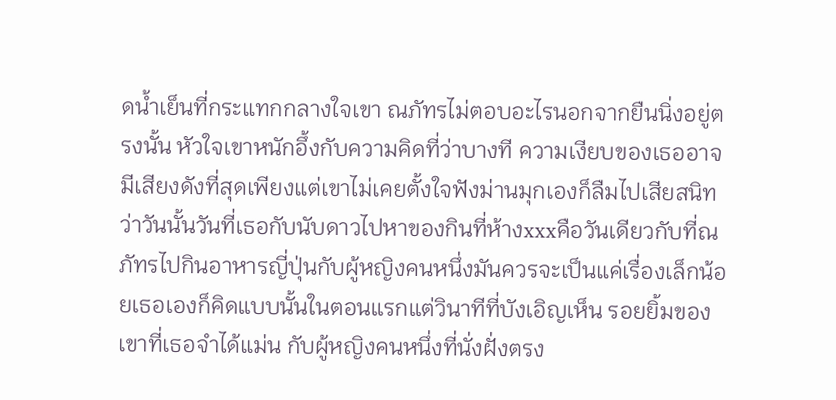ดน้ำเย็นที่กระแทกกลางใจเขา ณภัทรไม่ตอบอะไรนอกจากยืนนิ่งอยู่ตรงนั้น หัวใจเขาหนักอึ้งกับความคิดที่ว่าบางที ความเงียบของเธออาจมีเสียงดังที่สุดเพียงแต่เขาไม่เคยตั้งใจฟังม่านมุกเองก็ลืมไปเสียสนิทว่าวันนั้นวันที่เธอกับนับดาวไปหาของกินที่ห้างxxxคือวันเดียวกับที่ณภัทรไปกินอาหารญี่ปุ่นกับผู้หญิงคนหนึ่งมันควรจะเป็นแค่เรื่องเล็กน้อยเธอเองก็คิดแบบนั้นในตอนแรกแต่วินาทีที่บังเอิญเห็น รอยยิ้มของเขาที่เธอจำได้แม่น กับผู้หญิงคนหนึ่งที่นั่งฝั่งตรง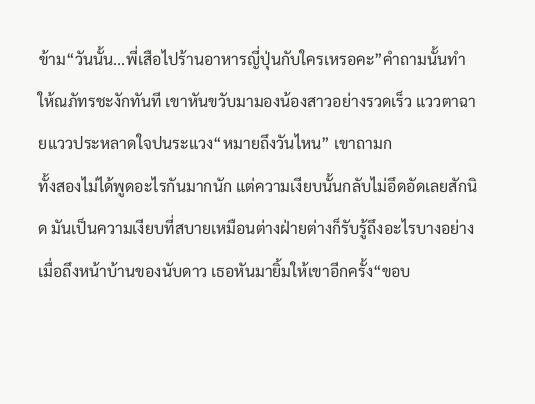ข้าม“วันนั้น...พี่เสือไปร้านอาหารญี่ปุ่นกับใครเหรอคะ”คำถามนั้นทำให้ณภัทรชะงักทันที เขาหันขวับมามองน้องสาวอย่างรวดเร็ว แววตาฉายแววประหลาดใจปนระแวง“หมายถึงวันไหน” เขาถามก
ทั้งสองไม่ได้พูดอะไรกันมากนัก แต่ความเงียบนั้นกลับไม่อึดอัดเลยสักนิด มันเป็นความเงียบที่สบายเหมือนต่างฝ่ายต่างก็รับรู้ถึงอะไรบางอย่างเมื่อถึงหน้าบ้านของนับดาว เธอหันมายิ้มให้เขาอีกครั้ง“ขอบ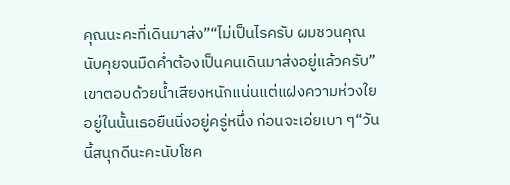คุณนะคะที่เดินมาส่ง”“ไม่เป็นไรครับ ผมชวนคุณนับคุยจนมืดค่ำต้องเป็นคนเดินมาส่งอยู่แล้วครับ”เขาตอบด้วยน้ำเสียงหนักแน่นแต่แฝงความห่วงใยอยู่ในนั้นเธอยืนนิ่งอยู่ครู่หนึ่ง ก่อนจะเอ่ยเบา ๆ“วันนี้สนุกดีนะคะนับโชค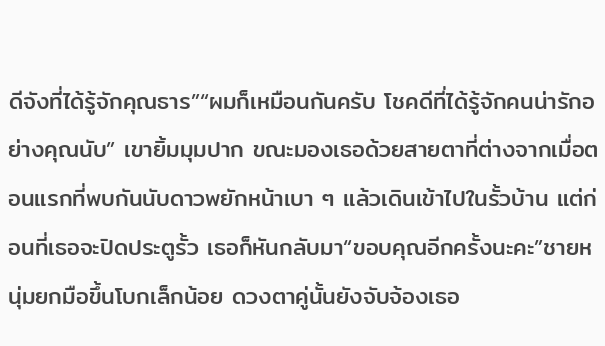ดีจังที่ได้รู้จักคุณธาร”“ผมก็เหมือนกันครับ โชคดีที่ได้รู้จักคนน่ารักอย่างคุณนับ” เขายิ้มมุมปาก ขณะมองเธอด้วยสายตาที่ต่างจากเมื่อตอนแรกที่พบกันนับดาวพยักหน้าเบา ๆ แล้วเดินเข้าไปในรั้วบ้าน แต่ก่อนที่เธอจะปิดประตูรั้ว เธอก็หันกลับมา“ขอบคุณอีกครั้งนะคะ”ชายหนุ่มยกมือขึ้นโบกเล็กน้อย ดวงตาคู่นั้นยังจับจ้องเธอ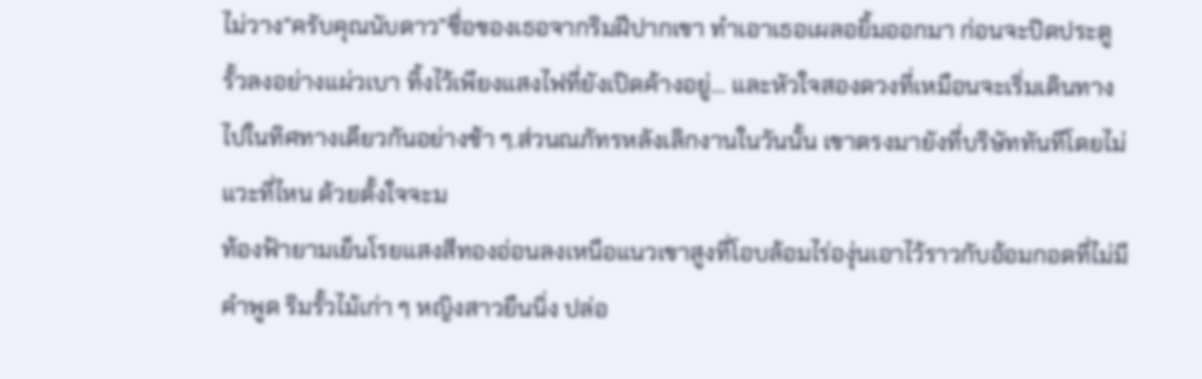ไม่วาง“ครับคุณนับดาว”ชื่อของเธอจากริมฝีปากเขา ทำเอาเธอเผลอยิ้มออกมา ก่อนจะปิดประตูรั้วลงอย่างแผ่วเบา ทิ้งไว้เพียงแสงไฟที่ยังเปิดค้างอยู่... และหัวใจสองดวงที่เหมือนจะเริ่มเดินทางไปในทิศทางเดียวกันอย่างช้า ๆ.ส่วนณภัทรหลังเลิกงานในวันนั้น เขาตรงมายังที่บริษัททันทีโดยไม่แวะที่ไหน ด้วยตั้งใจจะม
ท้องฟ้ายามเย็นโรยแสงสีทองอ่อนลงเหนือแนวเขาสูงที่โอบล้อมไร่องุ่นเอาไว้ราวกับอ้อมกอดที่ไม่มีคำพูด ริมรั้วไม้เก่า ๆ หญิงสาวยืนนิ่ง ปล่อ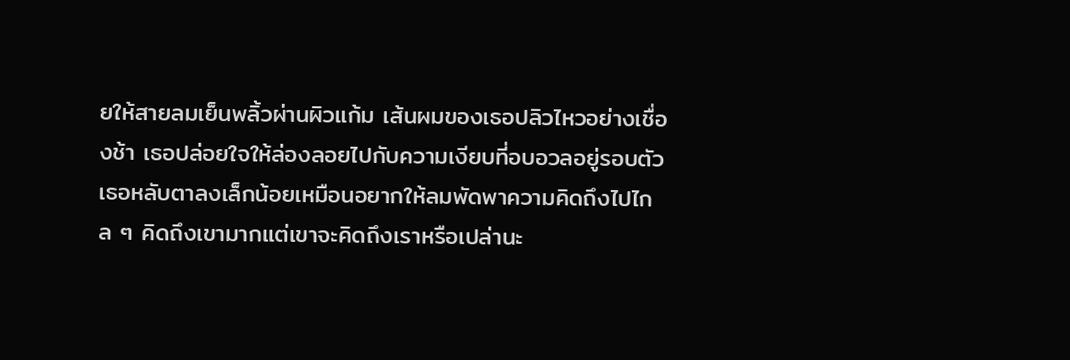ยให้สายลมเย็นพลิ้วผ่านผิวแก้ม เส้นผมของเธอปลิวไหวอย่างเชื่องช้า เธอปล่อยใจให้ล่องลอยไปกับความเงียบที่อบอวลอยู่รอบตัว เธอหลับตาลงเล็กน้อยเหมือนอยากให้ลมพัดพาความคิดถึงไปไกล ๆ คิดถึงเขามากแต่เขาจะคิดถึงเราหรือเปล่านะ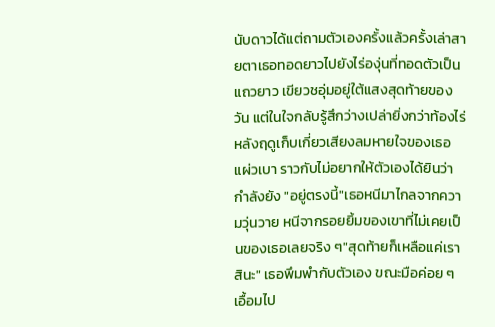นับดาวได้แต่ถามตัวเองครั้งแล้วครั้งเล่าสายตาเธอทอดยาวไปยังไร่องุ่นที่ทอดตัวเป็นแถวยาว เขียวชอุ่มอยู่ใต้แสงสุดท้ายของวัน แต่ในใจกลับรู้สึกว่างเปล่ายิ่งกว่าท้องไร่หลังฤดูเก็บเกี่ยวเสียงลมหายใจของเธอแผ่วเบา ราวกับไม่อยากให้ตัวเองได้ยินว่ากำลังยัง "อยู่ตรงนี้"เธอหนีมาไกลจากความวุ่นวาย หนีจากรอยยิ้มของเขาที่ไม่เคยเป็นของเธอเลยจริง ๆ"สุดท้ายก็เหลือแค่เราสินะ" เธอพึมพำกับตัวเอง ขณะมือค่อย ๆ เอื้อมไป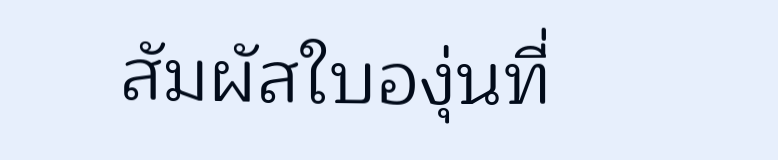สัมผัสใบองุ่นที่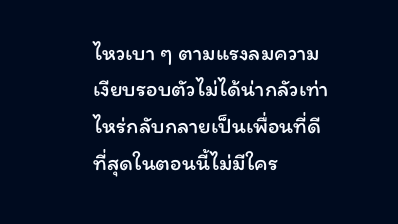ไหวเบา ๆ ตามแรงลมความเงียบรอบตัวไม่ได้น่ากลัวเท่าไหร่กลับกลายเป็นเพื่อนที่ดีที่สุดในตอนนี้ไม่มีใคร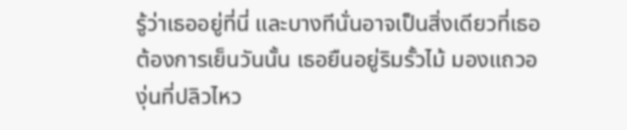รู้ว่าเธออยู่ที่นี่ และบางทีนั่นอาจเป็นสิ่งเดียวที่เธอต้องการเย็นวันนั้น เธอยืนอยู่ริมรั้วไม้ มองแถวองุ่นที่ปลิวไหว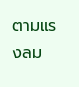ตามแรงลม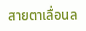สายตาเลื่อนล